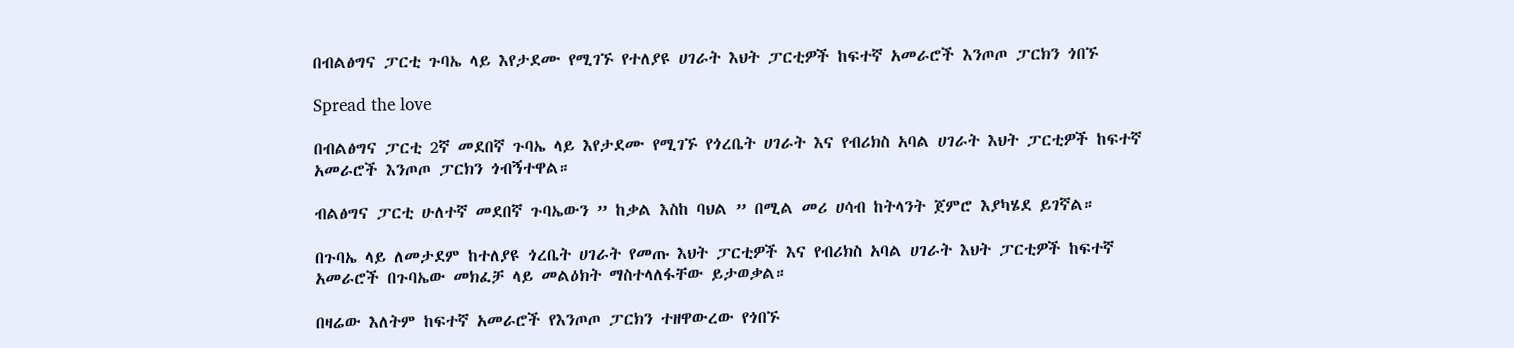በብልፅግና ፓርቲ ጉባኤ ላይ እየታደሙ የሚገኙ የተለያዩ ሀገራት እህት ፓርቲዎች ከፍተኛ አመራሮች እንጦጦ ፓርክን ጎበኙ

Spread the love

በብልፅግና ፓርቲ 2ኛ መደበኛ ጉባኤ ላይ እየታደሙ የሚገኙ የጎረቤት ሀገራት እና የብሪክስ አባል ሀገራት እህት ፓርቲዎች ከፍተኛ አመራሮች እንጦጦ ፓርክን ጎብኝተዋል።

ብልፅግና ፓርቲ ሁለተኛ መደበኛ ጉባኤውን ” ከቃል እስከ ባህል ” በሚል መሪ ሀሳብ ከትላንት ጀምሮ እያካሄደ ይገኛል።

በጉባኤ ላይ ለመታደም ከተለያዩ ጎረቤት ሀገራት የመጡ እህት ፓርቲዎች እና የብሪክስ አባል ሀገራት እህት ፓርቲዎች ከፍተኛ አመራሮች በጉባኤው መክፈቻ ላይ መልዕክት ማስተላለፋቸው ይታወቃል።

በዛሬው እለትም ከፍተኛ አመራሮች የእንጦጦ ፓርክን ተዘዋውረው የጎበኙ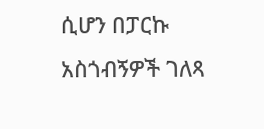ሲሆን በፓርኩ አስጎብኝዎች ገለጻ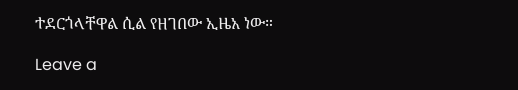ተደርጎላቸዋል ሲል የዘገበው ኢዜአ ነው።

Leave a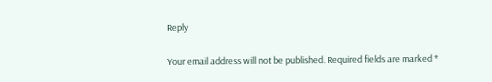Reply

Your email address will not be published. Required fields are marked *